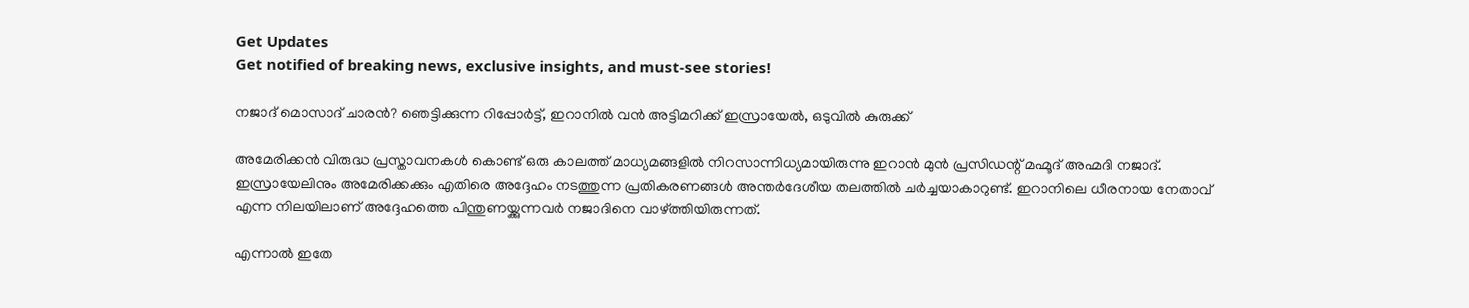Get Updates
Get notified of breaking news, exclusive insights, and must-see stories!

നജാദ് മൊസാദ് ചാരന്‍? ഞെട്ടിക്കുന്ന റിപ്പോര്‍ട്ട്, ഇറാനില്‍ വന്‍ അട്ടിമറിക്ക് ഇസ്രായേല്‍, ഒടുവില്‍ കുരുക്ക്

അമേരിക്കന്‍ വിരുദ്ധ പ്രസ്താവനകള്‍ കൊണ്ട് ഒരു കാലത്ത് മാധ്യമങ്ങളില്‍ നിറസാന്നിധ്യമായിരുന്നു ഇറാന്‍ മുന്‍ പ്രസിഡന്റ് മഹ്മൂദ് അഹ്മദി നജാദ്. ഇസ്രായേലിനും അമേരിക്കക്കും എതിരെ അദ്ദേഹം നടത്തുന്ന പ്രതികരണങ്ങള്‍ അന്തര്‍ദേശീയ തലത്തില്‍ ചര്‍ച്ചയാകാറുണ്ട്. ഇറാനിലെ ധീരനായ നേതാവ് എന്ന നിലയിലാണ് അദ്ദേഹത്തെ പിന്തുണയ്ക്കുന്നവര്‍ നജാദിനെ വാഴ്ത്തിയിരുന്നത്.

എന്നാല്‍ ഇതേ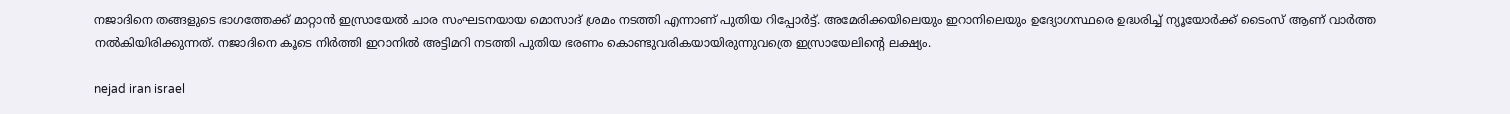നജാദിനെ തങ്ങളുടെ ഭാഗത്തേക്ക് മാറ്റാന്‍ ഇസ്രായേല്‍ ചാര സംഘടനയായ മൊസാദ് ശ്രമം നടത്തി എന്നാണ് പുതിയ റിപ്പോര്‍ട്ട്. അമേരിക്കയിലെയും ഇറാനിലെയും ഉദ്യോഗസ്ഥരെ ഉദ്ധരിച്ച് ന്യൂയോര്‍ക്ക് ടൈംസ് ആണ് വാര്‍ത്ത നല്‍കിയിരിക്കുന്നത്. നജാദിനെ കൂടെ നിര്‍ത്തി ഇറാനില്‍ അട്ടിമറി നടത്തി പുതിയ ഭരണം കൊണ്ടുവരികയായിരുന്നുവത്രെ ഇസ്രായേലിന്റെ ലക്ഷ്യം.

nejad iran israel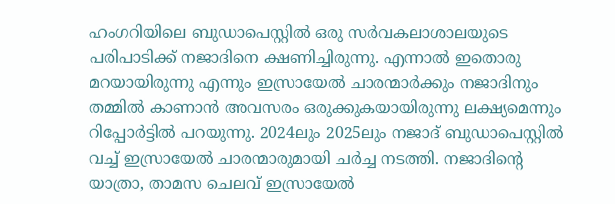ഹംഗറിയിലെ ബുഡാപെസ്റ്റില്‍ ഒരു സര്‍വകലാശാലയുടെ പരിപാടിക്ക് നജാദിനെ ക്ഷണിച്ചിരുന്നു. എന്നാല്‍ ഇതൊരു മറയായിരുന്നു എന്നും ഇസ്രായേല്‍ ചാരന്മാര്‍ക്കും നജാദിനും തമ്മില്‍ കാണാന്‍ അവസരം ഒരുക്കുകയായിരുന്നു ലക്ഷ്യമെന്നും റിപ്പോര്‍ട്ടില്‍ പറയുന്നു. 2024ലും 2025ലും നജാദ് ബുഡാപെസ്റ്റില്‍ വച്ച് ഇസ്രായേല്‍ ചാരന്മാരുമായി ചര്‍ച്ച നടത്തി. നജാദിന്റെ യാത്രാ, താമസ ചെലവ് ഇസ്രായേല്‍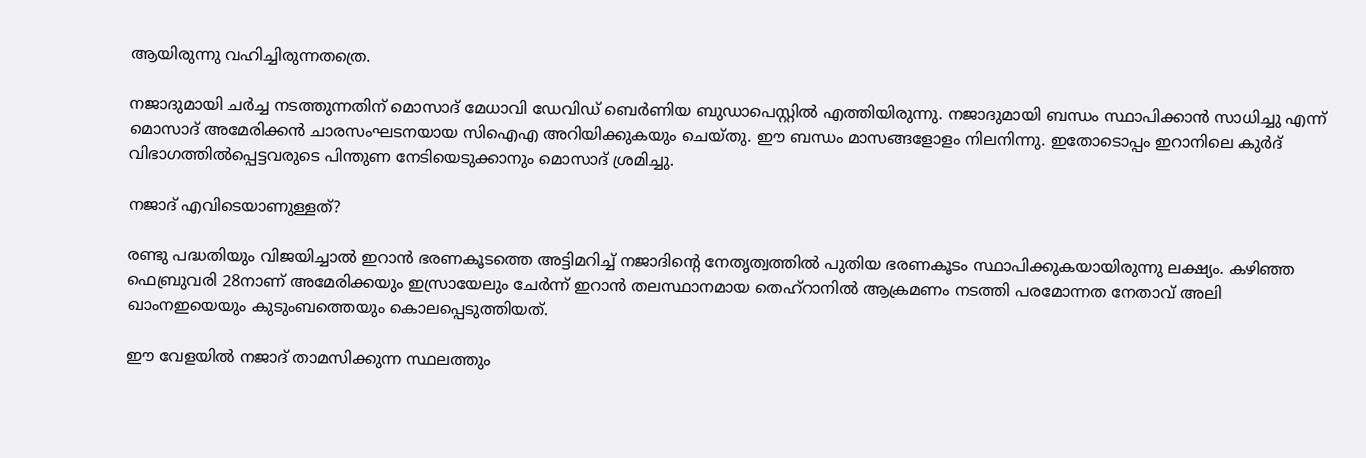ആയിരുന്നു വഹിച്ചിരുന്നതത്രെ.

നജാദുമായി ചര്‍ച്ച നടത്തുന്നതിന് മൊസാദ് മേധാവി ഡേവിഡ് ബെര്‍ണിയ ബുഡാപെസ്റ്റില്‍ എത്തിയിരുന്നു. നജാദുമായി ബന്ധം സ്ഥാപിക്കാന്‍ സാധിച്ചു എന്ന് മൊസാദ് അമേരിക്കന്‍ ചാരസംഘടനയായ സിഐഎ അറിയിക്കുകയും ചെയ്തു. ഈ ബന്ധം മാസങ്ങളോളം നിലനിന്നു. ഇതോടൊപ്പം ഇറാനിലെ കുര്‍ദ് വിഭാഗത്തില്‍പ്പെട്ടവരുടെ പിന്തുണ നേടിയെടുക്കാനും മൊസാദ് ശ്രമിച്ചു.

നജാദ് എവിടെയാണുള്ളത്?

രണ്ടു പദ്ധതിയും വിജയിച്ചാല്‍ ഇറാന്‍ ഭരണകൂടത്തെ അട്ടിമറിച്ച് നജാദിന്റെ നേതൃത്വത്തില്‍ പുതിയ ഭരണകൂടം സ്ഥാപിക്കുകയായിരുന്നു ലക്ഷ്യം. കഴിഞ്ഞ ഫെബ്രുവരി 28നാണ് അമേരിക്കയും ഇസ്രായേലും ചേര്‍ന്ന് ഇറാന്‍ തലസ്ഥാനമായ തെഹ്‌റാനില്‍ ആക്രമണം നടത്തി പരമോന്നത നേതാവ് അലി ഖാംനഇയെയും കുടുംബത്തെയും കൊലപ്പെടുത്തിയത്.

ഈ വേളയില്‍ നജാദ് താമസിക്കുന്ന സ്ഥലത്തും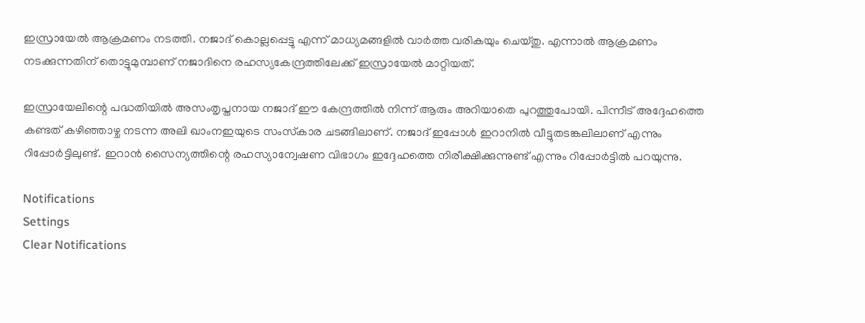ഇസ്രായേല്‍ ആക്രമണം നടത്തി. നജാദ് കൊല്ലപ്പെട്ടു എന്ന് മാധ്യമങ്ങളില്‍ വാര്‍ത്ത വരികയും ചെയ്തു. എന്നാല്‍ ആക്രമണം നടക്കുന്നതിന് തൊട്ടുമുമ്പാണ് നജാദിനെ രഹസ്യകേന്ദ്രത്തിലേക്ക് ഇസ്രായേല്‍ മാറ്റിയത്.

ഇസ്രായേലിന്റെ പദ്ധതിയില്‍ അസംതൃപ്തനായ നജാദ് ഈ കേന്ദ്രത്തില്‍ നിന്ന് ആരും അറിയാതെ പുറത്തുപോയി. പിന്നീട് അദ്ദേഹത്തെ കണ്ടത് കഴിഞ്ഞാഴ്ച നടന്ന അലി ഖാംനഇയുടെ സംസ്‌കാര ചടങ്ങിലാണ്. നജാദ് ഇപ്പോള്‍ ഇറാനില്‍ വീട്ടുതടങ്കലിലാണ് എന്നും റിപ്പോര്‍ട്ടിലുണ്ട്. ഇറാന്‍ സൈന്യത്തിന്റെ രഹസ്യാന്വേഷണ വിഭാഗം ഇദ്ദേഹത്തെ നിരീക്ഷിക്കുന്നുണ്ട് എന്നും റിപ്പോര്‍ട്ടില്‍ പറയുന്നു.

Notifications
Settings
Clear Notifications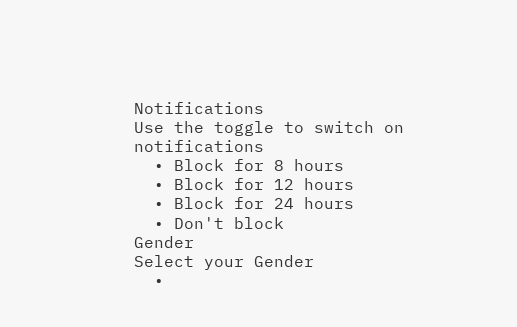Notifications
Use the toggle to switch on notifications
  • Block for 8 hours
  • Block for 12 hours
  • Block for 24 hours
  • Don't block
Gender
Select your Gender
  •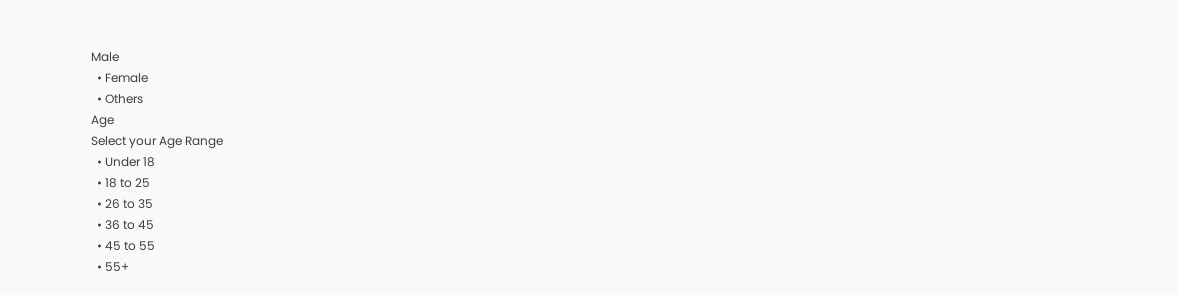Male
  • Female
  • Others
Age
Select your Age Range
  • Under 18
  • 18 to 25
  • 26 to 35
  • 36 to 45
  • 45 to 55
  • 55+